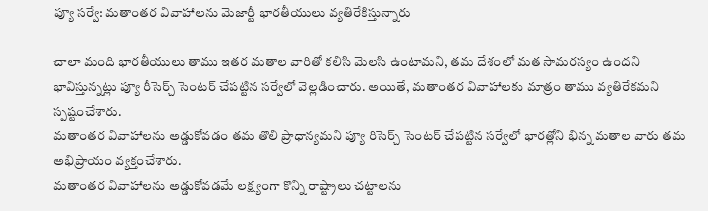ప్యూ సర్వే: మతాంతర వివాహాలను మెజార్టీ భారతీయులు వ్యతిరేకిస్తున్నారు

చాలా మంది భారతీయులు తాము ఇతర మతాల వారితో కలిసి మెలసి ఉంటామని, తమ దేశంలో మత సామరస్యం ఉందని భావిస్తున్నట్లు ప్యూ రీసెర్చ్ సెంటర్ చేపట్టిన సర్వేలో వెల్లడించారు. అయితే, మతాంతర వివాహాలకు మాత్రం తాము వ్యతిరేకమని స్పష్టంచేశారు.
మతాంతర వివాహాలను అడ్డుకోవడం తమ తొలి ప్రాధాన్యమని ప్యూ రిసెర్చ్ సెంటర్ చేపట్టిన సర్వేలో భారత్లోని భిన్న మతాల వారు తమ అభిప్రాయం వ్యక్తంచేశారు.
మతాంతర వివాహాలను అడ్డుకోవడమే లక్ష్యంగా కొన్ని రాష్ట్రాలు చట్టాలను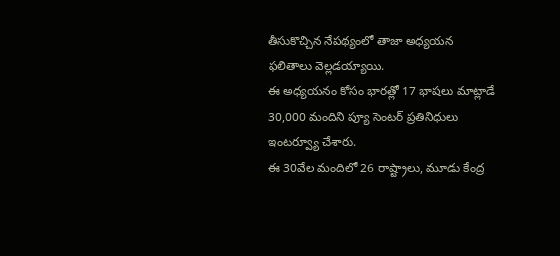తీసుకొచ్చిన నేపథ్యంలో తాజా అధ్యయన ఫలితాలు వెల్లడయ్యాయి.
ఈ అధ్యయనం కోసం భారత్లో 17 భాషలు మాట్లాడే 30,000 మందిని ప్యూ సెంటర్ ప్రతినిధులు ఇంటర్వ్యూ చేశారు.
ఈ 30వేల మందిలో 26 రాష్ట్రాలు, మూడు కేంద్ర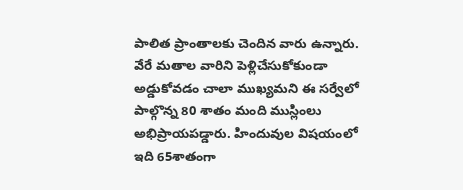పాలిత ప్రాంతాలకు చెందిన వారు ఉన్నారు.
వేరే మతాల వారిని పెళ్లిచేసుకోకుండా అడ్డుకోవడం చాలా ముఖ్యమని ఈ సర్వేలో పాల్గొన్న 80 శాతం మంది ముస్లింలు అభిప్రాయపడ్డారు. హిందువుల విషయంలో ఇది 65శాతంగా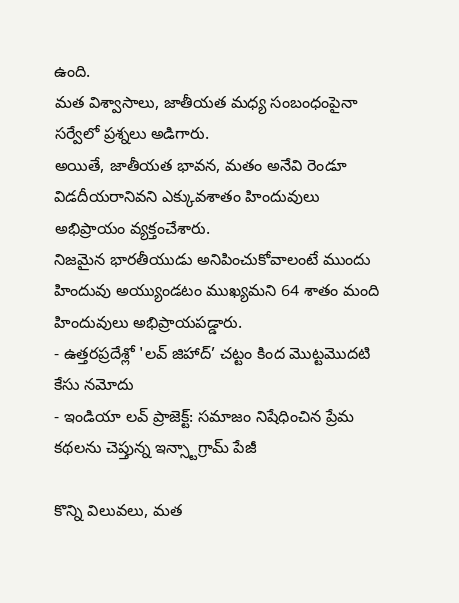ఉంది.
మత విశ్వాసాలు, జాతీయత మధ్య సంబంధంపైనా సర్వేలో ప్రశ్నలు అడిగారు.
అయితే, జాతీయత భావన, మతం అనేవి రెండూ విడదీయరానివని ఎక్కువశాతం హిందువులు అభిప్రాయం వ్యక్తంచేశారు.
నిజమైన భారతీయుడు అనిపించుకోవాలంటే ముందు హిందువు అయ్యుండటం ముఖ్యమని 64 శాతం మంది హిందువులు అభిప్రాయపడ్డారు.
- ఉత్తరప్రదేశ్లో 'లవ్ జిహాద్’ చట్టం కింద మొట్టమొదటి కేసు నమోదు
- ఇండియా లవ్ ప్రాజెక్ట్: సమాజం నిషేధించిన ప్రేమ కథలను చెప్తున్న ఇన్స్టాగ్రామ్ పేజీ

కొన్ని విలువలు, మత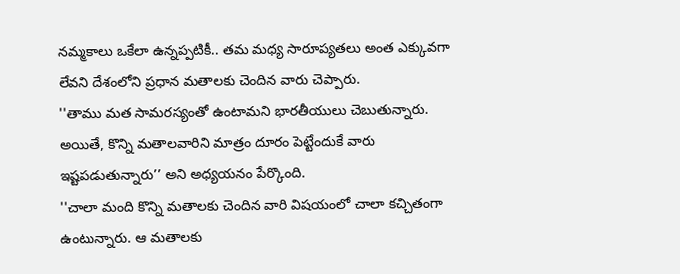నమ్మకాలు ఒకేలా ఉన్నప్పటికీ.. తమ మధ్య సారూప్యతలు అంత ఎక్కువగా లేవని దేశంలోని ప్రధాన మతాలకు చెందిన వారు చెప్పారు.
''తాము మత సామరస్యంతో ఉంటామని భారతీయులు చెబుతున్నారు. అయితే, కొన్ని మతాలవారిని మాత్రం దూరం పెట్టేందుకే వారు ఇష్టపడుతున్నారు’’ అని అధ్యయనం పేర్కొంది.
''చాలా మంది కొన్ని మతాలకు చెందిన వారి విషయంలో చాలా కచ్చితంగా ఉంటున్నారు. ఆ మతాలకు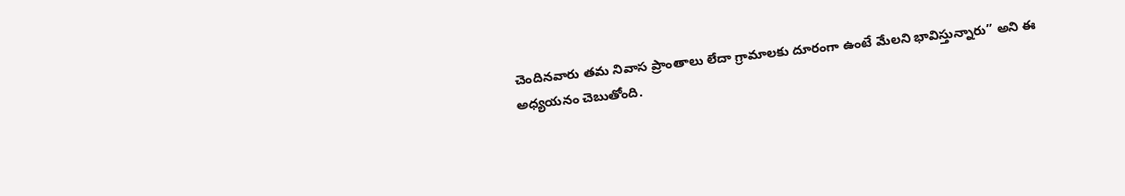చెందినవారు తమ నివాస ప్రాంతాలు లేదా గ్రామాలకు దూరంగా ఉంటే మేలని భావిస్తున్నారు’’ అని ఈ అధ్యయనం చెబుతోంది.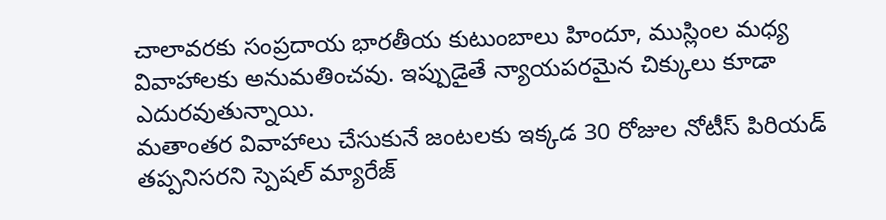చాలావరకు సంప్రదాయ భారతీయ కుటుంబాలు హిందూ, ముస్లింల మధ్య వివాహాలకు అనుమతించవు. ఇప్పుడైతే న్యాయపరమైన చిక్కులు కూడా ఎదురవుతున్నాయి.
మతాంతర వివాహాలు చేసుకునే జంటలకు ఇక్కడ 30 రోజుల నోటీస్ పిరియడ్ తప్పనిసరని స్పెషల్ మ్యారేజ్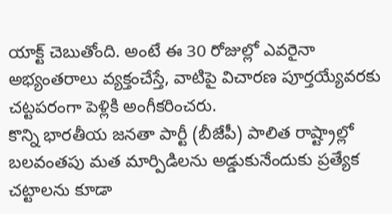యాక్ట్ చెబుతోంది. అంటే ఈ 30 రోజుల్లో ఎవరైనా అభ్యంతరాలు వ్యక్తంచేస్తే, వాటిపై విచారణ పూర్తయ్యేవరకు చట్టపరంగా పెళ్లికి అంగీకరించరు.
కొన్ని భారతీయ జనతా పార్టీ (బీజేపీ) పాలిత రాష్ట్రాల్లో బలవంతపు మత మార్పిడిలను అడ్డుకునేందుకు ప్రత్యేక చట్టాలను కూడా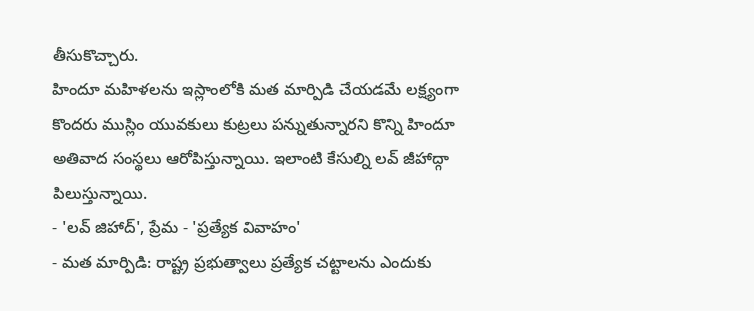తీసుకొచ్చారు.
హిందూ మహిళలను ఇస్లాంలోకి మత మార్పిడి చేయడమే లక్ష్యంగా కొందరు ముస్లిం యువకులు కుట్రలు పన్నుతున్నారని కొన్ని హిందూ అతివాద సంస్థలు ఆరోపిస్తున్నాయి. ఇలాంటి కేసుల్ని లవ్ జీహాద్గా పిలుస్తున్నాయి.
- 'లవ్ జిహాద్', ప్రేమ - 'ప్రత్యేక వివాహం'
- మత మార్పిడి: రాష్ట్ర ప్రభుత్వాలు ప్రత్యేక చట్టాలను ఎందుకు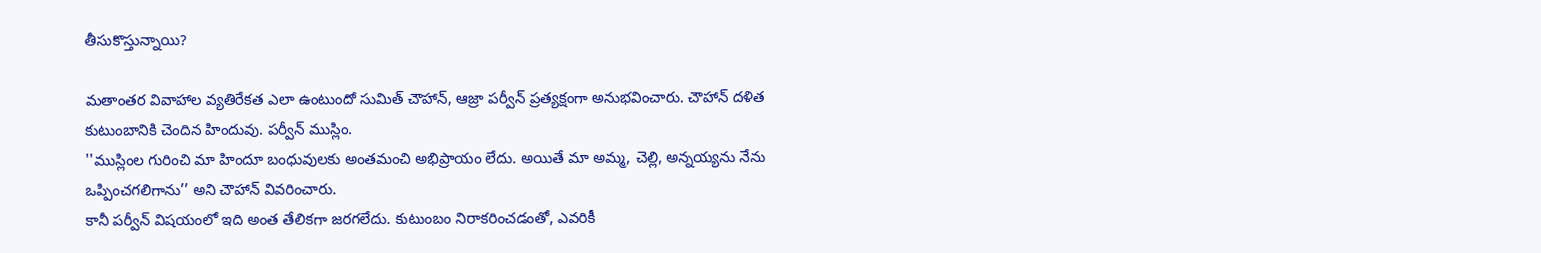తీసుకొస్తున్నాయి?

మతాంతర వివాహాల వ్యతిరేకత ఎలా ఉంటుందో సుమిత్ చౌహాన్, ఆజ్రా పర్వీన్ ప్రత్యక్షంగా అనుభవించారు. చౌహాన్ దళిత కుటుంబానికి చెందిన హిందువు. పర్వీన్ ముస్లిం.
''ముస్లింల గురించి మా హిందూ బంధువులకు అంతమంచి అభిప్రాయం లేదు. అయితే మా అమ్మ, చెల్లి, అన్నయ్యను నేను ఒప్పించగలిగాను’’ అని చౌహాన్ వివరించారు.
కానీ పర్వీన్ విషయంలో ఇది అంత తేలికగా జరగలేదు. కుటుంబం నిరాకరించడంతో, ఎవరికీ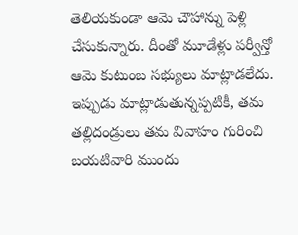తెలియకుండా ఆమె చౌహాన్ను పెళ్లి చేసుకున్నారు. దీంతో మూడేళ్లు పర్వీన్తో ఆమె కుటుంబ సభ్యులు మాట్లాడలేదు.
ఇప్పుడు మాట్లాడుతున్నప్పటికీ, తమ తల్లిదండ్రులు తమ వివాహం గురించి బయటివారి ముందు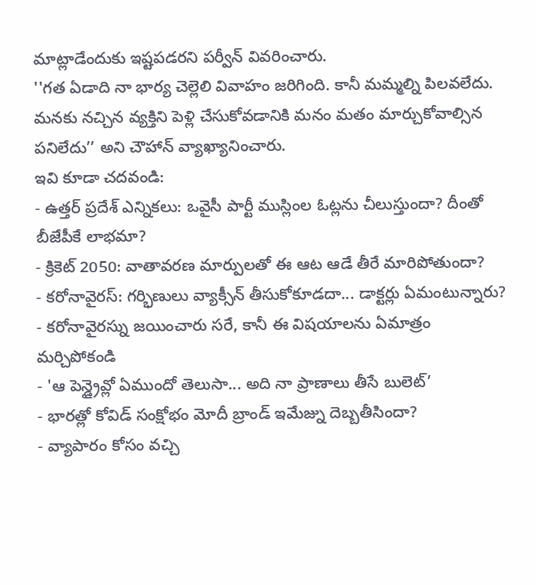మాట్లాడేందుకు ఇష్టపడరని పర్వీన్ వివరించారు.
''గత ఏడాది నా భార్య చెల్లెలి వివాహం జరిగింది. కానీ మమ్మల్ని పిలవలేదు. మనకు నచ్చిన వ్యక్తిని పెళ్లి చేసుకోవడానికి మనం మతం మార్చుకోవాల్సిన పనిలేదు’’ అని చౌహాన్ వ్యాఖ్యానించారు.
ఇవి కూడా చదవండి:
- ఉత్తర్ ప్రదేశ్ ఎన్నికలు: ఒవైసీ పార్టీ ముస్లింల ఓట్లను చీలుస్తుందా? దీంతో బీజేపీకే లాభమా?
- క్రికెట్ 2050: వాతావరణ మార్పులతో ఈ ఆట ఆడే తీరే మారిపోతుందా?
- కరోనావైరస్: గర్భిణులు వ్యాక్సీన్ తీసుకోకూడదా... డాక్టర్లు ఏమంటున్నారు?
- కరోనావైరస్ను జయించారు సరే, కానీ ఈ విషయాలను ఏమాత్రం మర్చిపోకండి
- 'ఆ పెన్డ్రైవ్లో ఏముందో తెలుసా... అది నా ప్రాణాలు తీసే బులెట్’
- భారత్లో కోవిడ్ సంక్షోభం మోదీ బ్రాండ్ ఇమేజ్ను దెబ్బతీసిందా?
- వ్యాపారం కోసం వచ్చి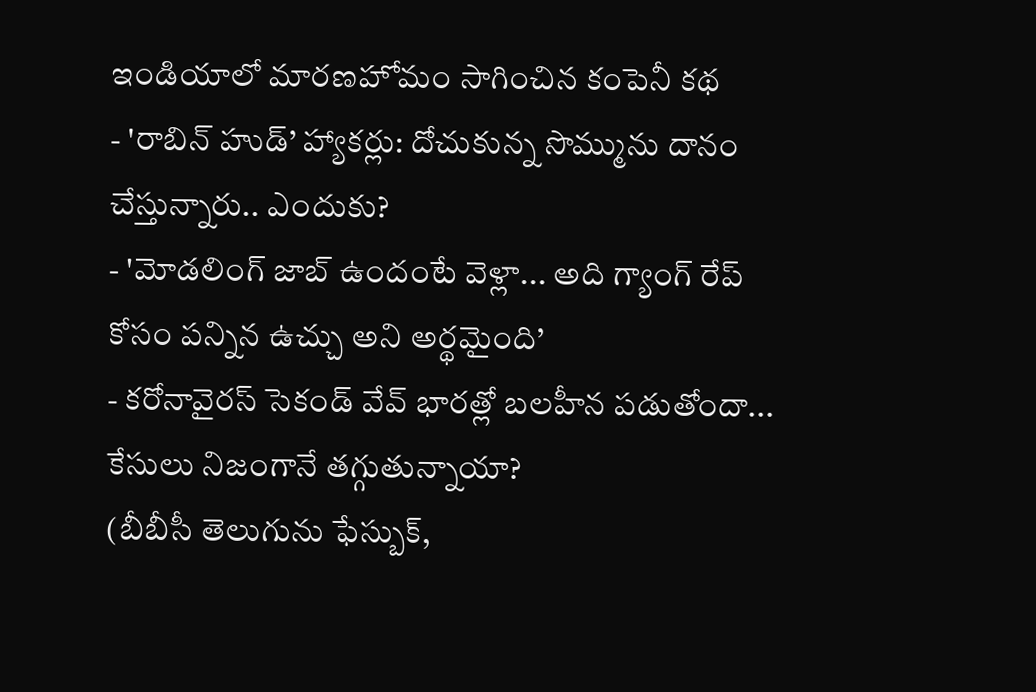ఇండియాలో మారణహోమం సాగించిన కంపెనీ కథ
- 'రాబిన్ హుడ్’ హ్యాకర్లు: దోచుకున్న సొమ్మును దానం చేస్తున్నారు.. ఎందుకు?
- 'మోడలింగ్ జాబ్ ఉందంటే వెళ్లా... అది గ్యాంగ్ రేప్ కోసం పన్నిన ఉచ్చు అని అర్థమైంది’
- కరోనావైరస్ సెకండ్ వేవ్ భారత్లో బలహీన పడుతోందా... కేసులు నిజంగానే తగ్గుతున్నాయా?
(బీబీసీ తెలుగును ఫేస్బుక్,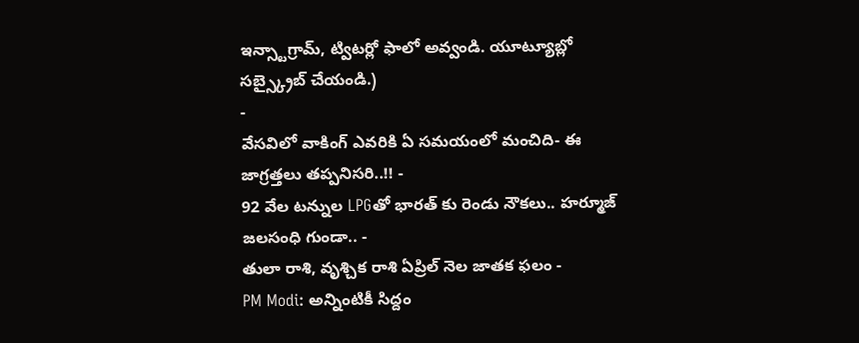ఇన్స్టాగ్రామ్, ట్విటర్లో ఫాలో అవ్వండి. యూట్యూబ్లో సబ్స్క్రైబ్ చేయండి.)
-
వేసవిలో వాకింగ్ ఎవరికి ఏ సమయంలో మంచిది- ఈ జాగ్రత్తలు తప్పనిసరి..!! -
92 వేల టన్నుల LPGతో భారత్ కు రెండు నౌకలు.. హర్మూజ్ జలసంధి గుండా.. -
తులా రాశి, వృశ్చిక రాశి ఏప్రిల్ నెల జాతక ఫలం -
PM Modi: అన్నింటికీ సిద్దం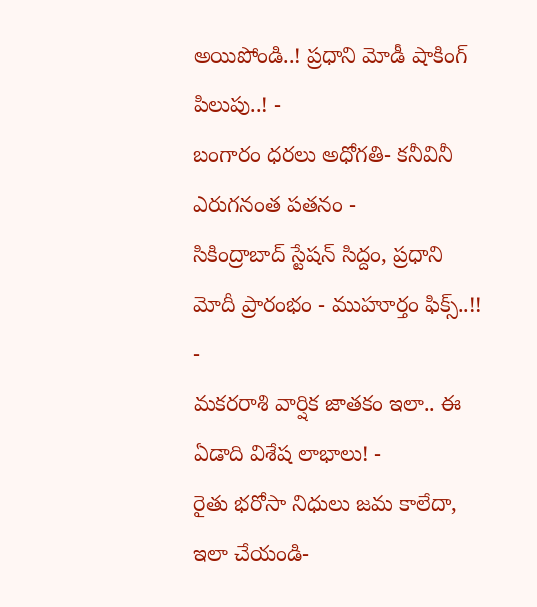అయిపోండి..! ప్రధాని మోడీ షాకింగ్ పిలుపు..! -
బంగారం ధరలు అధోగతి- కనీవినీ ఎరుగనంత పతనం -
సికింద్రాబాద్ స్టేషన్ సిద్దం, ప్రధాని మోదీ ప్రారంభం - ముహూర్తం ఫిక్స్..!! -
మకరరాశి వార్షిక జాతకం ఇలా.. ఈ ఏడాది విశేష లాభాలు! -
రైతు భరోసా నిధులు జమ కాలేదా, ఇలా చేయండి-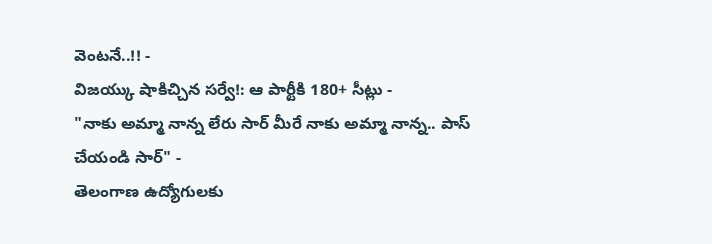వెంటనే..!! -
విజయ్కు షాకిచ్చిన సర్వే!: ఆ పార్టీకి 180+ సీట్లు -
"నాకు అమ్మా నాన్న లేరు సార్ మీరే నాకు అమ్మా నాన్న.. పాస్ చేయండి సార్" -
తెలంగాణ ఉద్యోగులకు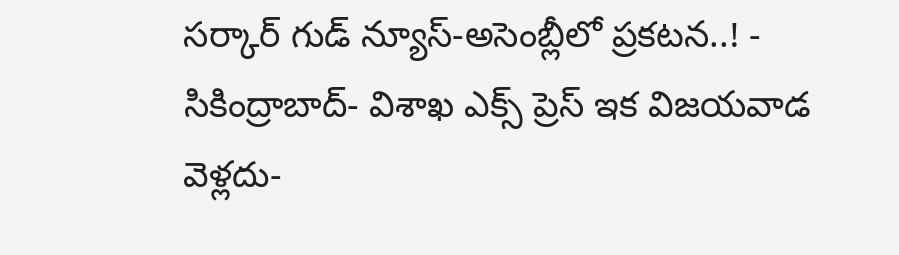సర్కార్ గుడ్ న్యూస్-అసెంబ్లీలో ప్రకటన..! -
సికింద్రాబాద్- విశాఖ ఎక్స్ ప్రెస్ ఇక విజయవాడ వెళ్లదు-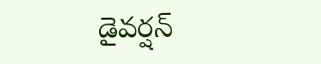డైవర్షన్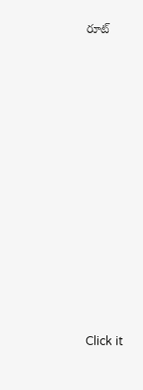రూట్












Click it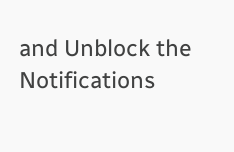and Unblock the Notifications